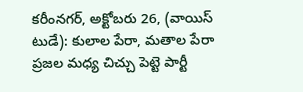కరీంనగర్, అక్టోబరు 26, (వాయిస్ టుడే): కులాల పేరా, మతాల పేరా ప్రజల మధ్య చిచ్చు పెట్టె పార్టీ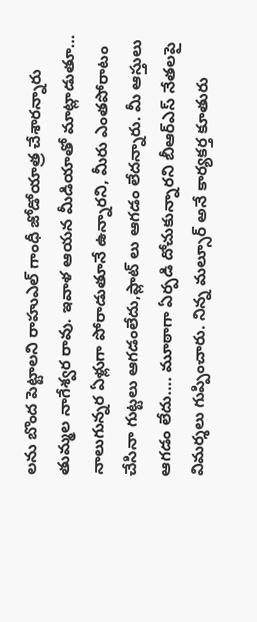లను బొంద పెట్టాలని రాహుఎల్ గాంధీ జోడోయాత్ర చేశారన్నారు తుమ్మల నాగేశ్వర రావు. ఇవాళ ఆయన మీడియాతో మాట్లాడుతూ… నాలుగున్నర ఏళ్లుగా పోరాడుతూనే ఉన్నారని, మీరు ఎంతపోరాటం చేసినా గుట్టలు ఆగడంలేదు,ప్లాట్ లు ఆగడం లేదన్నారు. మీ ఆస్తులు ఆగడం లేదు…. మూఠాగా ఏర్పడి దోచుకున్నారని బీఆర్ఎస్ నేతలపై విమర్శలు గుప్పించారు. నిన్న మల్సూర్ అనే కార్యకర్త కూతురు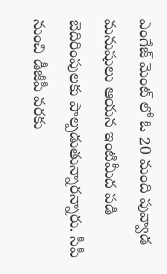ఎంగేజ్ మెంట్ లో ఓ 20 మంది పువ్వాడ మనుషులు ఆయన ఇంటిమీద పడి బెదిరింపులకు పాల్పడుతున్నారన్నారు. సీపీ నుంచి డీజీపీ వరకు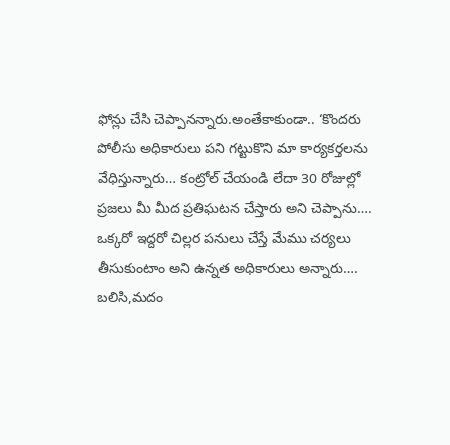ఫోన్లు చేసి చెప్పానన్నారు.అంతేకాకుండా.. ‘కొందరు పోలీసు అధికారులు పని గట్టుకొని మా కార్యకర్తలను వేధిస్తున్నారు… కంట్రోల్ చేయండి లేదా 30 రోజుల్లో ప్రజలు మీ మీద ప్రతిఘటన చేస్తారు అని చెప్పాను…. ఒక్కరో ఇద్దరో చిల్లర పనులు చేస్తే మేము చర్యలు తీసుకుంటాం అని ఉన్నత అధికారులు అన్నారు…. బలిసి,మదం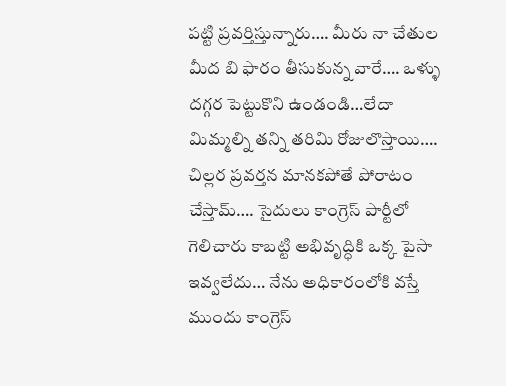పట్టి ప్రవర్తిస్తున్నారు…. మీరు నా చేతుల మీద బి ఫారం తీసుకున్న వారే…. ఒళ్ళు దగ్గర పెట్టుకొని ఉండండి…లేదా మిమ్మల్ని తన్ని తరిమి రోజులొస్తాయి…. చిల్లర ప్రవర్తన మానకపోతే పోరాటం చేస్తామ్…. సైదులు కాంగ్రెస్ పార్టీలో గెలిచారు కాబట్టి అభివృద్ధికి ఒక్క పైసా ఇవ్వలేదు… నేను అధికారంలోకి వస్తే ముందు కాంగ్రెస్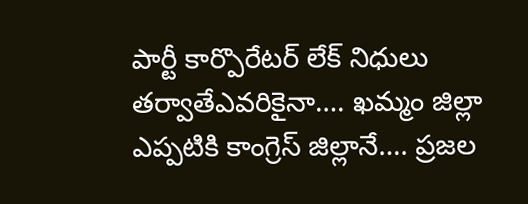పార్టీ కార్పొరేటర్ లేక్ నిధులు తర్వాతేఎవరికైనా…. ఖమ్మం జిల్లా ఎప్పటికి కాంగ్రెస్ జిల్లానే…. ప్రజల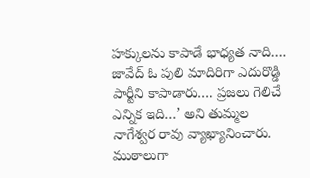హక్కులను కాపాడే భాధ్యత నాది…. జావేద్ ఓ పులి మాదిరిగా ఎదురొడ్డి పార్టీని కాపాడారు…. ప్రజలు గెలిచే ఎన్నిక ఇది…’ అని తుమ్మల నాగేశ్వర రావు వ్యాఖ్యానించారు.
ముఠాలుగా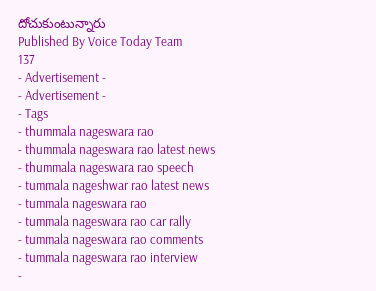దోచుకుంటున్నారు
Published By Voice Today Team
137
- Advertisement -
- Advertisement -
- Tags
- thummala nageswara rao
- thummala nageswara rao latest news
- thummala nageswara rao speech
- tummala nageshwar rao latest news
- tummala nageswara rao
- tummala nageswara rao car rally
- tummala nageswara rao comments
- tummala nageswara rao interview
-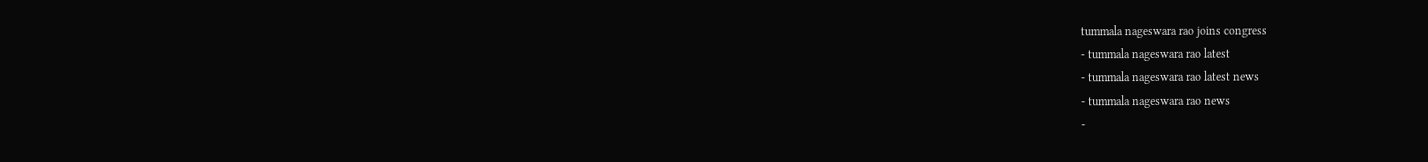tummala nageswara rao joins congress
- tummala nageswara rao latest
- tummala nageswara rao latest news
- tummala nageswara rao news
-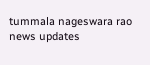tummala nageswara rao news updates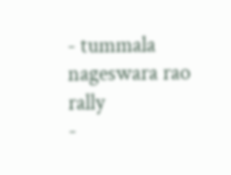- tummala nageswara rao rally
-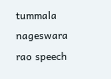tummala nageswara rao speech